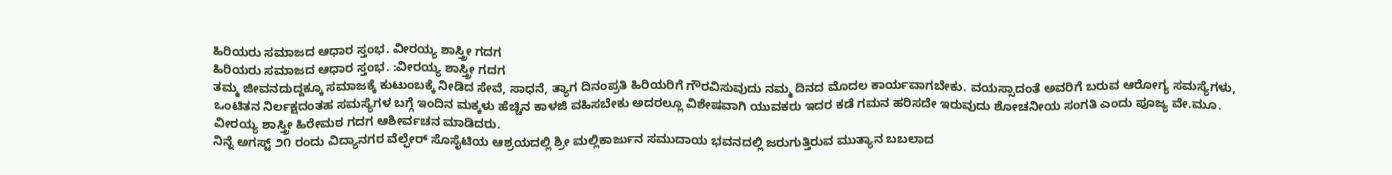ಹಿರಿಯರು ಸಮಾಜದ ಆಧಾರ ಸ್ತಂಭ. ವೀರಯ್ಯ ಶಾಸ್ತ್ರೀ ಗದಗ
ಹಿರಿಯರು ಸಮಾಜದ ಆಧಾರ ಸ್ತಂಭ. :ವೀರಯ್ಯ ಶಾಸ್ತ್ರೀ ಗದಗ
ತಮ್ಮ ಜೀವನದುದ್ದಕ್ಕೂ ಸಮಾಜಕ್ಕೆ ಕುಟುಂಬಕ್ಕೆ ನೀಡಿದ ಸೇವೆ, ಸಾಧನೆ, ತ್ಯಾಗ ದಿನಂಪ್ರತಿ ಹಿರಿಯರಿಗೆ ಗೌರವಿಸುವುದು ನಮ್ಮ ದಿನದ ಮೊದಲ ಕಾರ್ಯವಾಗಬೇಕು. ವಯಸ್ಸಾದಂತೆ ಅವರಿಗೆ ಬರುವ ಆರೋಗ್ಯ ಸಮಸ್ಯೆಗಳು, ಒಂಟಿತನ ನಿರ್ಲಕ್ಷದಂತಹ ಸಮಸ್ಯೆಗಳ ಬಗ್ಗೆ ಇಂದಿನ ಮಕ್ಕಳು ಹೆಚ್ಚಿನ ಕಾಳಜಿ ವಹಿಸಬೇಕು ಅದರಲ್ಲೂ ವಿಶೇಷವಾಗಿ ಯುವಕರು ಇದರ ಕಡೆ ಗಮನ ಹರಿಸದೇ ಇರುವುದು ಶೋಚನೀಯ ಸಂಗತಿ ಎಂದು ಪೂಜ್ಯ ವೇ.ಮೂ. ವೀರಯ್ಯ ಶಾಸ್ತ್ರೀ ಹಿರೇಮಠ ಗದಗ ಆಶೀರ್ವಚನ ಮಾಡಿದರು.
ನಿನ್ನೆ ಅಗಸ್ಟ್ ೨೧ ರಂದು ವಿದ್ಯಾನಗರ ವೆಲ್ಫೇರ್ ಸೊಸೈಟಿಯ ಆಶ್ರಯದಲ್ಲಿ ಶ್ರೀ ಮಲ್ಲಿಕಾರ್ಜುನ ಸಮುದಾಯ ಭವನದಲ್ಲಿ ಜರುಗುತ್ತಿರುವ ಮುತ್ಯಾನ ಬಬಲಾದ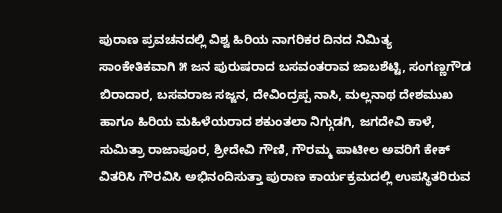ಪುರಾಣ ಪ್ರವಚನದಲ್ಲಿ ವಿಶ್ವ ಹಿರಿಯ ನಾಗರಿಕರ ದಿನದ ನಿಮಿತ್ಯ ಸಾಂಕೇತಿಕವಾಗಿ ೫ ಜನ ಪುರುಷರಾದ ಬಸವಂತರಾವ ಜಾಬಶೆಟ್ಟಿ, ಸಂಗಣ್ಣಗೌಡ ಬಿರಾದಾರ, ಬಸವರಾಜ ಸಜ್ಜನ, ದೇವಿಂದ್ರಪ್ಪ ನಾಸಿ, ಮಲ್ಲನಾಥ ದೇಶಮುಖ ಹಾಗೂ ಹಿರಿಯ ಮಹಿಳೆಯರಾದ ಶಕುಂತಲಾ ನಿಗ್ಗುಡಗಿ, ಜಗದೇವಿ ಕಾಳೆ, ಸುಮಿತ್ರಾ ರಾಜಾಪೂರ, ಶ್ರೀದೇವಿ ಗೌಣಿ, ಗೌರಮ್ಮ ಪಾಟೀಲ ಅವರಿಗೆ ಕೇಕ್ ವಿತರಿಸಿ ಗೌರವಿಸಿ ಅಭಿನಂದಿಸುತ್ತಾ ಪುರಾಣ ಕಾರ್ಯಕ್ರಮದಲ್ಲಿ ಉಪಸ್ಥಿತರಿರುವ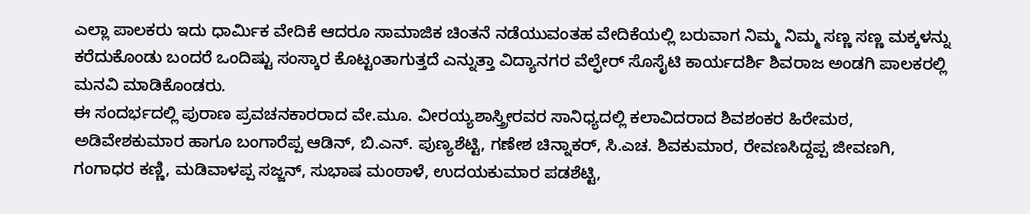ಎಲ್ಲಾ ಪಾಲಕರು ಇದು ಧಾರ್ಮಿಕ ವೇದಿಕೆ ಆದರೂ ಸಾಮಾಜಿಕ ಚಿಂತನೆ ನಡೆಯುವಂತಹ ವೇದಿಕೆಯಲ್ಲಿ ಬರುವಾಗ ನಿಮ್ಮ ನಿಮ್ಮ ಸಣ್ಣ ಸಣ್ಣ ಮಕ್ಕಳನ್ನು ಕರೆದುಕೊಂಡು ಬಂದರೆ ಒಂದಿಷ್ಟು ಸಂಸ್ಕಾರ ಕೊಟ್ಟಂತಾಗುತ್ತದೆ ಎನ್ನುತ್ತಾ ವಿದ್ಯಾನಗರ ವೆಲ್ಫೇರ್ ಸೊಸೈಟಿ ಕಾರ್ಯದರ್ಶಿ ಶಿವರಾಜ ಅಂಡಗಿ ಪಾಲಕರಲ್ಲಿ ಮನವಿ ಮಾಡಿಕೊಂಡರು.
ಈ ಸಂದರ್ಭದಲ್ಲಿ ಪುರಾಣ ಪ್ರವಚನಕಾರರಾದ ವೇ.ಮೂ. ವೀರಯ್ಯಶಾಸ್ತ್ರೀರವರ ಸಾನಿಧ್ಯದಲ್ಲಿ ಕಲಾವಿದರಾದ ಶಿವಶಂಕರ ಹಿರೇಮಠ, ಅಡಿವೇಶಕುಮಾರ ಹಾಗೂ ಬಂಗಾರೆಪ್ಪ ಆಡಿನ್, ಬಿ.ಎನ್. ಪುಣ್ಯಶೆಟ್ಟಿ, ಗಣೇಶ ಚಿನ್ನಾಕರ್, ಸಿ.ಎಚ. ಶಿವಕುಮಾರ, ರೇವಣಸಿದ್ದಪ್ಪ ಜೀವಣಗಿ, ಗಂಗಾಧರ ಕಣ್ಣಿ, ಮಡಿವಾಳಪ್ಪ ಸಜ್ಜನ್, ಸುಭಾಷ ಮಂಠಾಳೆ, ಉದಯಕುಮಾರ ಪಡಶೆಟ್ಟಿ,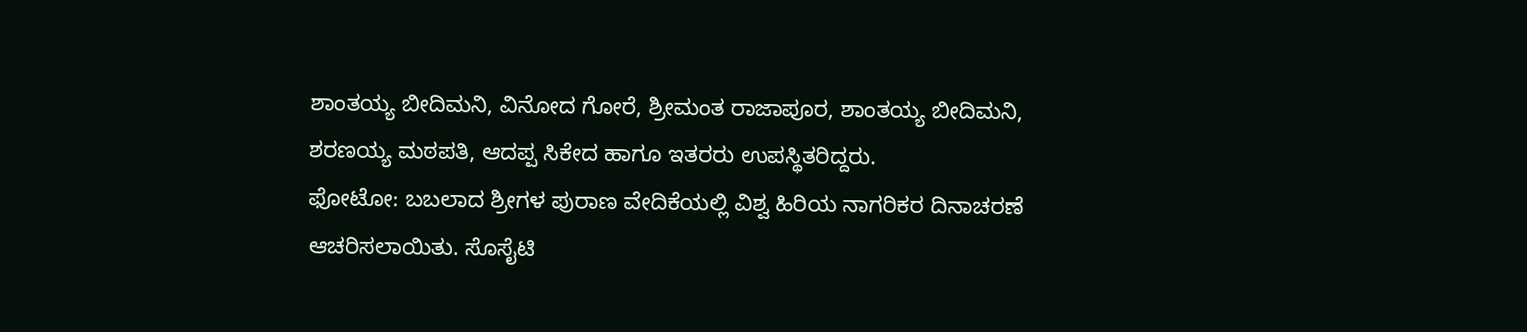ಶಾಂತಯ್ಯ ಬೀದಿಮನಿ, ವಿನೋದ ಗೋರೆ, ಶ್ರೀಮಂತ ರಾಜಾಪೂರ, ಶಾಂತಯ್ಯ ಬೀದಿಮನಿ, ಶರಣಯ್ಯ ಮಠಪತಿ, ಆದಪ್ಪ ಸಿಕೇದ ಹಾಗೂ ಇತರರು ಉಪಸ್ಥಿತರಿದ್ದರು.
ಫೋಟೋ: ಬಬಲಾದ ಶ್ರೀಗಳ ಪುರಾಣ ವೇದಿಕೆಯಲ್ಲಿ ವಿಶ್ವ ಹಿರಿಯ ನಾಗರಿಕರ ದಿನಾಚರಣೆ ಆಚರಿಸಲಾಯಿತು. ಸೊಸೈಟಿ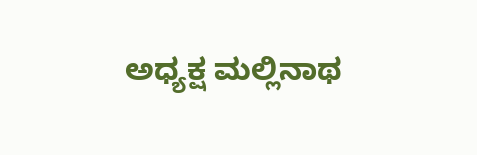ಅಧ್ಯಕ್ಷ ಮಲ್ಲಿನಾಥ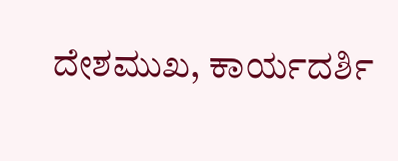ದೇಶಮುಖ, ಕಾರ್ಯದರ್ಶಿ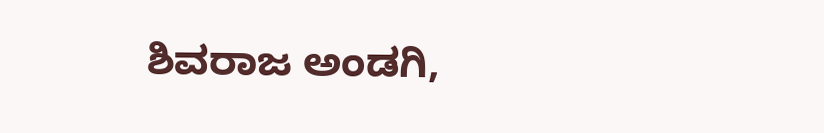ಶಿವರಾಜ ಅಂಡಗಿ,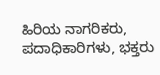ಹಿರಿಯ ನಾಗರಿಕರು, ಪದಾಧಿಕಾರಿಗಳು, ಭಕ್ತರು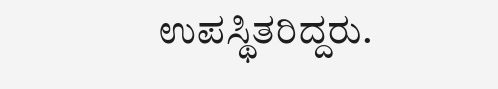ಉಪಸ್ಥಿತರಿದ್ದರು.